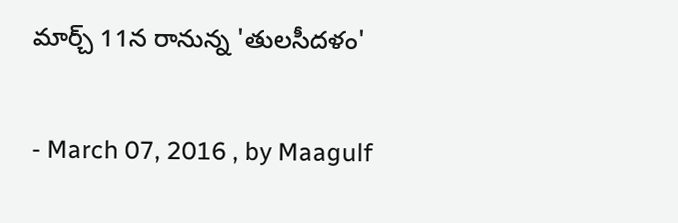మార్చ్ 11న రానున్న 'తులసీదళం'

- March 07, 2016 , by Maagulf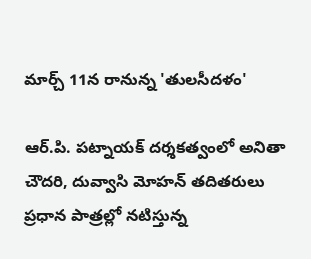మార్చ్ 11న రానున్న 'తులసీదళం'

ఆర్‌.పి. పట్నాయక్‌ దర్శకత్వంలో అనితా చౌదరి, దువ్వాసి మోహన్‌ తదితరులు ప్రధాన పాత్రల్లో నటిస్తున్న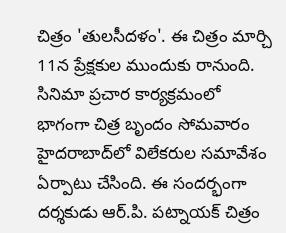చిత్రం 'తులసీదళం'. ఈ చిత్రం మార్చి 11న ప్రేక్షకుల ముందుకు రానుంది. సినిమా ప్రచార కార్యక్రమంలో భాగంగా చిత్ర బృందం సోమవారం హైదరాబాద్‌లో విలేకరుల సమావేశం ఏర్పాటు చేసింది. ఈ సందర్భంగా దర్శకుడు ఆర్‌.పి. పట్నాయక్‌ చిత్రం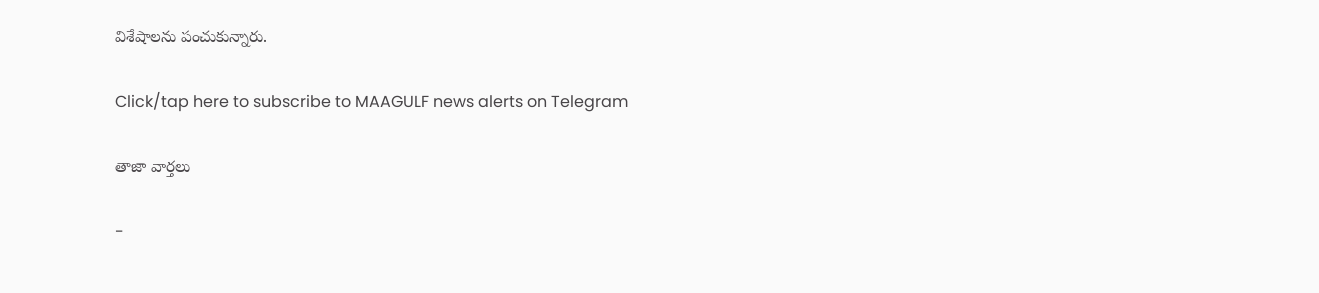విశేషాలను పంచుకున్నారు.

Click/tap here to subscribe to MAAGULF news alerts on Telegram

తాజా వార్తలు

-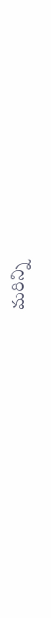మరిన్ని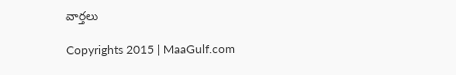వార్తలు

Copyrights 2015 | MaaGulf.com